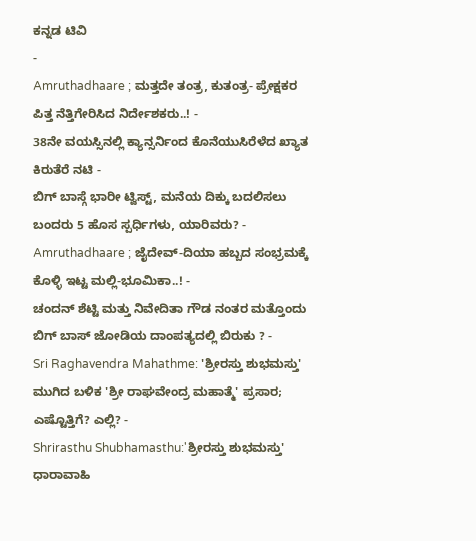ಕನ್ನಡ ಟಿವಿ
-
Amruthadhaare ; ಮತ್ತದೇ ತಂತ್ರ, ಕುತಂತ್ರ- ಪ್ರೇಕ್ಷಕರ ಪಿತ್ತ ನೆತ್ತಿಗೇರಿಸಿದ ನಿರ್ದೇಶಕರು..! -
38ನೇ ವಯಸ್ಸಿನಲ್ಲಿ ಕ್ಯಾನ್ಸರ್ನಿಂದ ಕೊನೆಯುಸಿರೆಳೆದ ಖ್ಯಾತ ಕಿರುತೆರೆ ನಟಿ -
ಬಿಗ್ ಬಾಸ್ಗೆ ಭಾರೀ ಟ್ವಿಸ್ಟ್, ಮನೆಯ ದಿಕ್ಕು ಬದಲಿಸಲು ಬಂದರು 5 ಹೊಸ ಸ್ಪರ್ಧಿಗಳು, ಯಾರಿವರು? -
Amruthadhaare ; ಜೈದೇವ್-ದಿಯಾ ಹಬ್ಬದ ಸಂಭ್ರಮಕ್ಕೆ ಕೊಳ್ಳಿ ಇಟ್ಟ ಮಲ್ಲಿ-ಭೂಮಿಕಾ..! -
ಚಂದನ್ ಶೆಟ್ಟಿ ಮತ್ತು ನಿವೇದಿತಾ ಗೌಡ ನಂತರ ಮತ್ತೊಂದು ಬಿಗ್ ಬಾಸ್ ಜೋಡಿಯ ದಾಂಪತ್ಯದಲ್ಲಿ ಬಿರುಕು ? -
Sri Raghavendra Mahathme: 'ಶ್ರೀರಸ್ತು ಶುಭಮಸ್ತು' ಮುಗಿದ ಬಳಿಕ 'ಶ್ರೀ ರಾಘವೇಂದ್ರ ಮಹಾತ್ಮೆ' ಪ್ರಸಾರ; ಎಷ್ಟೊತ್ತಿಗೆ? ಎಲ್ಲಿ? -
Shrirasthu Shubhamasthu:'ಶ್ರೀರಸ್ತು ಶುಭಮಸ್ತು' ಧಾರಾವಾಹಿ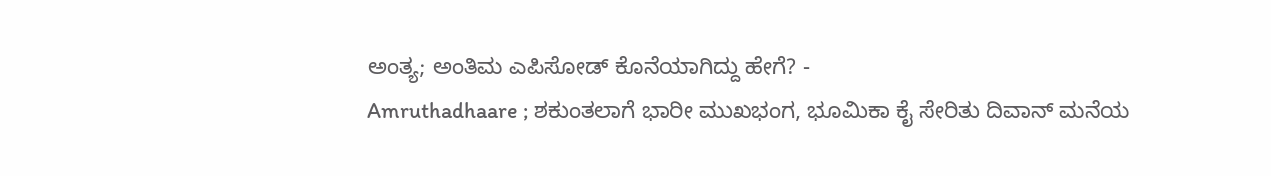ಅಂತ್ಯ; ಅಂತಿಮ ಎಪಿಸೋಡ್ ಕೊನೆಯಾಗಿದ್ದು ಹೇಗೆ? -
Amruthadhaare ; ಶಕುಂತಲಾಗೆ ಭಾರೀ ಮುಖಭಂಗ, ಭೂಮಿಕಾ ಕೈ ಸೇರಿತು ದಿವಾನ್ ಮನೆಯ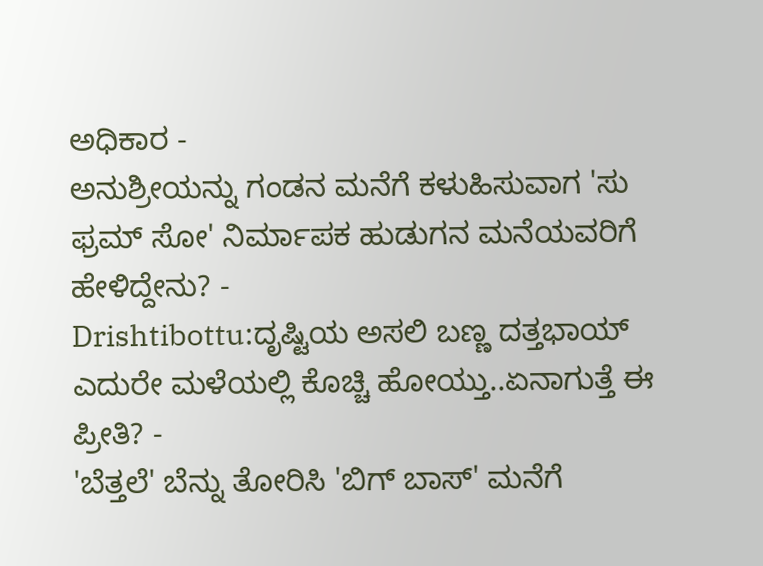ಅಧಿಕಾರ -
ಅನುಶ್ರೀಯನ್ನು ಗಂಡನ ಮನೆಗೆ ಕಳುಹಿಸುವಾಗ 'ಸು ಫ್ರಮ್ ಸೋ' ನಿರ್ಮಾಪಕ ಹುಡುಗನ ಮನೆಯವರಿಗೆ ಹೇಳಿದ್ದೇನು? -
Drishtibottu:ದೃಷ್ಟಿಯ ಅಸಲಿ ಬಣ್ಣ ದತ್ತಭಾಯ್ ಎದುರೇ ಮಳೆಯಲ್ಲಿ ಕೊಚ್ಚಿ ಹೋಯ್ತು..ಏನಾಗುತ್ತೆ ಈ ಪ್ರೀತಿ? -
'ಬೆತ್ತಲೆ' ಬೆನ್ನು ತೋರಿಸಿ 'ಬಿಗ್ ಬಾಸ್' ಮನೆಗೆ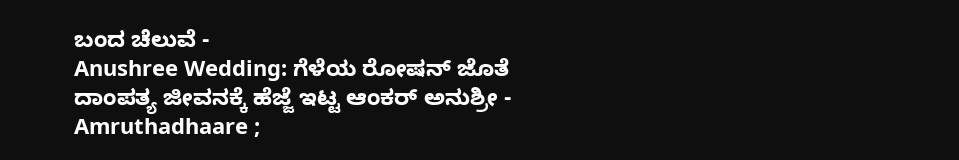ಬಂದ ಚೆಲುವೆ -
Anushree Wedding: ಗೆಳೆಯ ರೋಷನ್ ಜೊತೆ ದಾಂಪತ್ಯ ಜೀವನಕ್ಕೆ ಹೆಜ್ಜೆ ಇಟ್ಟ ಆಂಕರ್ ಅನುಶ್ರೀ -
Amruthadhaare ;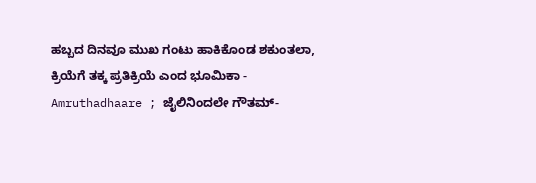ಹಬ್ಬದ ದಿನವೂ ಮುಖ ಗಂಟು ಹಾಕಿಕೊಂಡ ಶಕುಂತಲಾ, ಕ್ರಿಯೆಗೆ ತಕ್ಕ ಪ್ರತಿಕ್ರಿಯೆ ಎಂದ ಭೂಮಿಕಾ -
Amruthadhaare ; ಜೈಲಿನಿಂದಲೇ ಗೌತಮ್-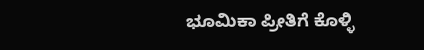ಭೂಮಿಕಾ ಪ್ರೀತಿಗೆ ಕೊಳ್ಳಿ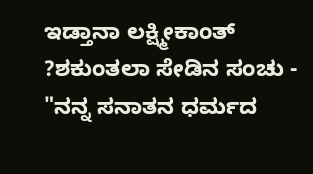ಇಡ್ತಾನಾ ಲಕ್ಷ್ಮೀಕಾಂತ್ ?ಶಕುಂತಲಾ ಸೇಡಿನ ಸಂಚು -
"ನನ್ನ ಸನಾತನ ಧರ್ಮದ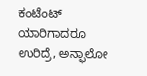ಕಂಟೆಂಟ್ ಯಾರಿಗಾದರೂ ಉರಿದ್ರೆ, ಅನ್ಫಾಲೋ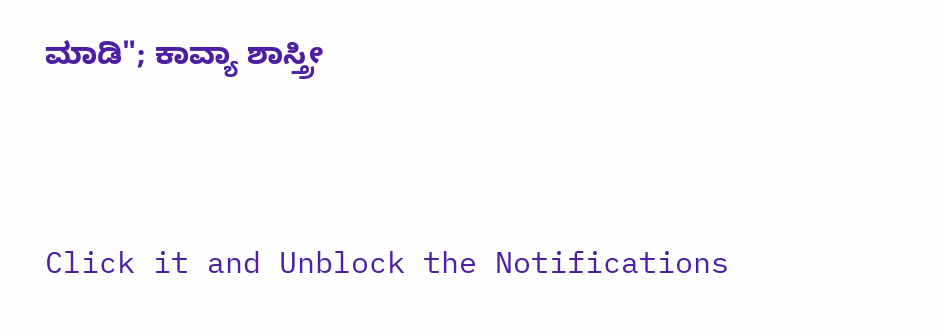ಮಾಡಿ"; ಕಾವ್ಯಾ ಶಾಸ್ತ್ರೀ


Click it and Unblock the Notifications